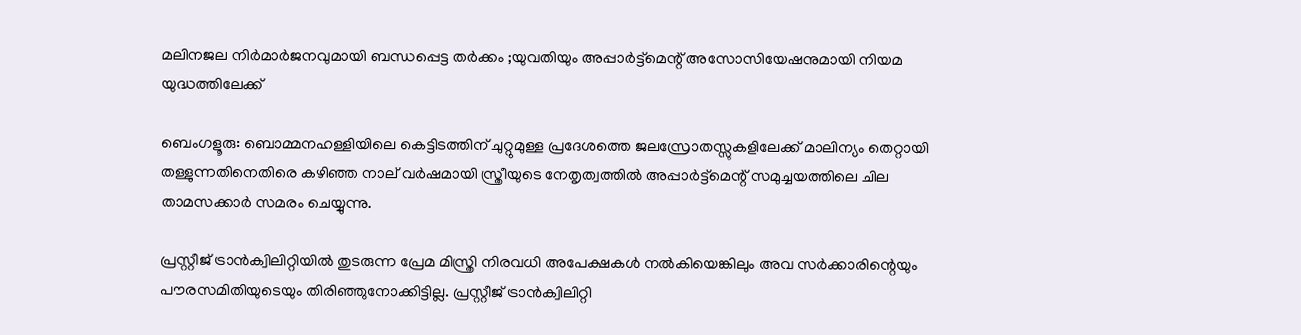മലിനജല നിർമാർജനവുമായി ബന്ധപ്പെട്ട തർക്കം ;യുവതിയും അപ്പാർട്ട്‌മെന്റ് അസോസിയേഷനുമായി നിയമ യുദ്ധത്തിലേക്ക്

ബെംഗളൂരു: ബൊമ്മനഹള്ളിയിലെ കെട്ടിടത്തിന് ചുറ്റുമുള്ള പ്രദേശത്തെ ജലസ്രോതസ്സുകളിലേക്ക് മാലിന്യം തെറ്റായി തള്ളുന്നതിനെതിരെ കഴിഞ്ഞ നാല് വർഷമായി സ്ത്രീയുടെ നേതൃത്വത്തിൽ അപ്പാർട്ട്മെന്റ് സമുച്ചയത്തിലെ ചില താമസക്കാർ സമരം ചെയ്യുന്നു.

പ്രസ്റ്റീജ് ട്രാൻക്വിലിറ്റിയിൽ തുടരുന്ന പ്രേമ മിസ്ത്രി നിരവധി അപേക്ഷകൾ നൽകിയെങ്കിലും അവ സർക്കാരിന്റെയും പൗരസമിതിയുടെയും തിരിഞ്ഞുനോക്കിട്ടില്ല. പ്രസ്റ്റീജ് ട്രാൻക്വിലിറ്റി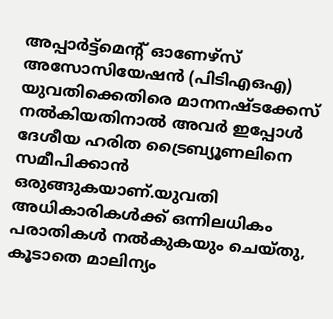അപ്പാർട്ട്‌മെന്റ് ഓണേഴ്‌സ് അസോസിയേഷൻ (പിടിഎഒഎ) യുവതിക്കെതിരെ മാനനഷ്ടക്കേസ് നൽകിയതിനാൽ അവർ ഇപ്പോൾ ദേശീയ ഹരിത ട്രൈബ്യൂണലിനെ സമീപിക്കാൻ ഒരുങ്ങുകയാണ്.യുവതി അധികാരികൾക്ക് ഒന്നിലധികം പരാതികൾ നൽകുകയും ചെയ്തു, കൂടാതെ മാലിന്യം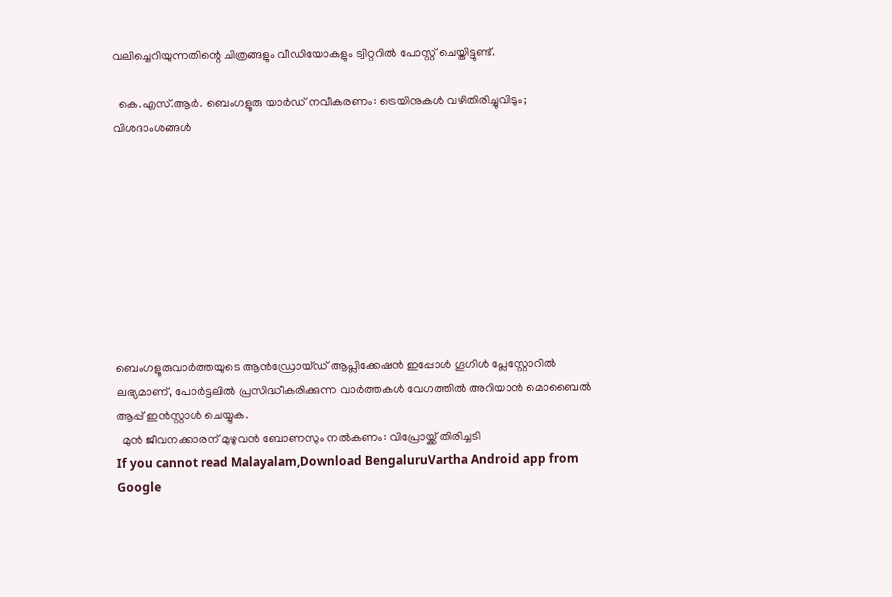വലിച്ചെറിയുന്നതിന്റെ ചിത്രങ്ങളും വീഡിയോകളും ട്വിറ്ററിൽ പോസ്റ്റ് ചെയ്തിട്ടുണ്ട്.

  കെ.എസ്.ആർ. ബെംഗളൂരു യാർഡ് നവീകരണം: ട്രെയിനുകൾ വഴിതിരിച്ചുവിടും; വിശദാംശങ്ങൾ









ബെംഗളൂരുവാർത്തയുടെ ആൻഡ്രോയ്ഡ് ആപ്ലിക്കേഷൻ ഇപ്പോൾ ഗൂഗിൾ പ്ലേസ്റ്റോറിൽ ലഭ്യമാണ്, പോർട്ടലിൽ പ്രസിദ്ധീകരിക്കുന്ന വാർത്തകൾ വേഗത്തിൽ അറിയാൻ മൊബൈൽ ആപ്പ് ഇൻസ്റ്റാൾ ചെയ്യുക.
  മുൻ ജീവനക്കാരന് മുഴുവൻ ബോണസും നൽകണം: വിപ്രോയ്ക്ക് തിരിച്ചടി
If you cannot read Malayalam,Download BengaluruVartha Android app from Google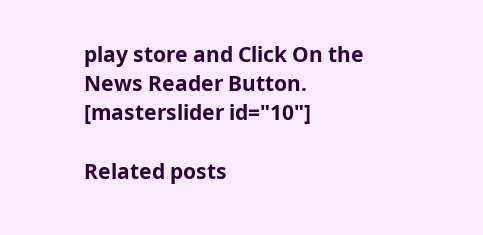play store and Click On the News Reader Button. [masterslider id="10"]

Related posts